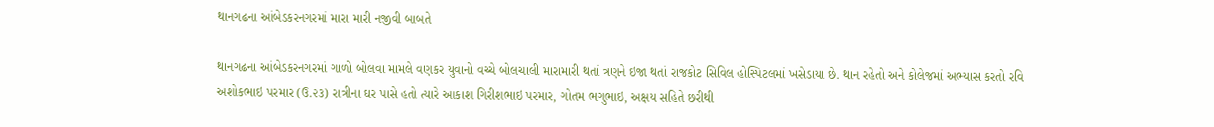થાનગઢના આંબેડકરનગરમાં મારા મારી નજીવી બાબતે

થાનગઢના આંબેડકરનગરમાં ગાળો બોલવા મામલે વણકર યુવાનો વચ્ચે બોલચાલી મારામારી થતાં ત્રણને ઇજા થતાં રાજકોટ સિવિલ હોસ્પિટલમાં ખસેડાયા છે. થાન રહેતો અને કોલેજમાં અભ્યાસ કરતો રવિ અશોકભાઇ પરમાર (ઉ.૨૩) રાત્રીના ઘર પાસે હતો ત્યારે આકાશ ગિરીશભાઇ પરમાર, ગોતમ ભગુભાઇ, અક્ષય સહિતે છરીથી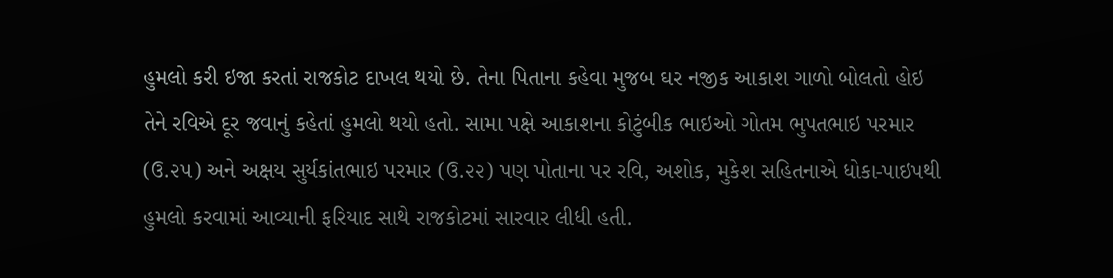હુમલો કરી ઇજા કરતાં રાજકોટ દાખલ થયો છે. તેના પિતાના કહેવા મુજબ ઘર નજીક આકાશ ગાળો બોલતો હોઇ તેને રવિએ દૂર જવાનું કહેતાં હુમલો થયો હતો. સામા પક્ષે આકાશના કોટુંબીક ભાઇઓ ગોતમ ભુપતભાઇ પરમાર (ઉ.૨૫) અને અક્ષય સુર્યકાંતભાઇ પરમાર (ઉ.૨૨) પણ પોતાના પર રવિ, અશોક, મુકેશ સહિતનાએ ધોકા-પાઇપથી હુમલો કરવામાં આવ્યાની ફરિયાદ સાથે રાજકોટમાં સારવાર લીધી હતી.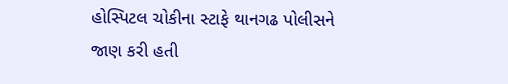હોસ્પિટલ ચોકીના સ્ટાફે થાનગઢ પોલીસને જાણ કરી હતી